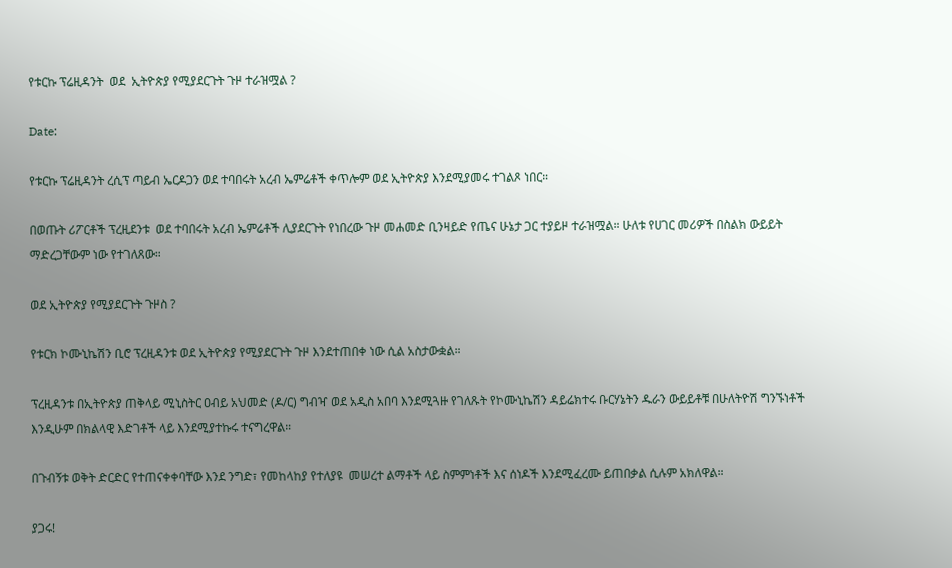የቱርኩ ፕሬዚዳንት  ወደ  ኢትዮጵያ የሚያደርጉት ጉዞ ተራዝሟል ?

Date:

የቱርኩ ፕሬዚዳንት ረሲፕ ጣይብ ኤርዶጋን ወደ ተባበሩት አረብ ኤምሬቶች ቀጥሎም ወደ ኢትዮጵያ እንደሚያመሩ ተገልጾ ነበር።

በወጡት ሪፖርቶች ፕረዚደንቱ  ወደ ተባበሩት አረብ ኤምሬቶች ሊያደርጉት የነበረው ጉዞ መሐመድ ቢንዛይድ የጤና ሁኔታ ጋር ተያይዞ ተራዝሟል። ሁለቱ የሀገር መሪዎች በስልክ ውይይት ማድረጋቸውም ነው የተገለጸው።

ወደ ኢትዮጵያ የሚያደርጉት ጉዞስ ?

የቱርክ ኮሙኒኬሽን ቢሮ ፕረዚዳንቱ ወደ ኢትዮጵያ የሚያደርጉት ጉዞ እንደተጠበቀ ነው ሲል አስታውቋል።

ፕረዚዳንቱ በኢትዮጵያ ጠቅላይ ሚኒስትር ዐብይ አህመድ (ዶ/ር) ግብዣ ወደ አዲስ አበባ እንደሚጓዙ የገለጹት የኮሙኒኬሽን ዳይሬክተሩ ቡርሃኔትን ዱራን ውይይቶቹ በሁለትዮሽ ግንኙነቶች እንዲሁም በክልላዊ እድገቶች ላይ እንደሚያተኩሩ ተናግረዋል።

በጉብኝቱ ወቅት ድርድር የተጠናቀቀባቸው እንደ ንግድ፣ የመከላከያ የተለያዩ  መሠረተ ልማቶች ላይ ስምምነቶች እና ሰነዶች እንደሚፈረሙ ይጠበቃል ሲሉም አክለዋል።

ያጋሩ!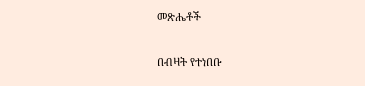መጽሔቶች

በብዛት የተነበቡ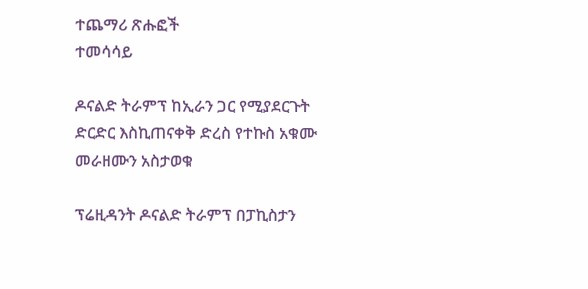ተጨማሪ ጽሑፎች
ተመሳሳይ

ዶናልድ ትራምፕ ከኢራን ጋር የሚያደርጉት ድርድር እስኪጠናቀቅ ድረስ የተኩስ አቁሙ መራዘሙን አስታወቁ

ፕሬዚዳንት ዶናልድ ትራምፕ በፓኪስታን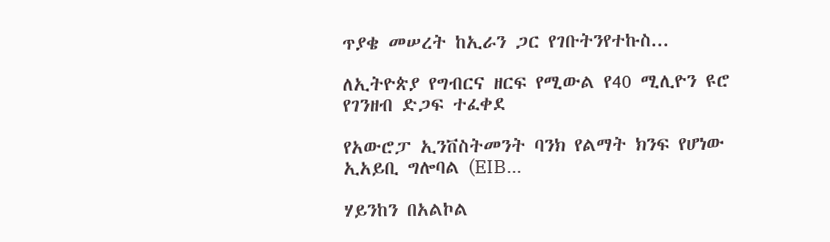ጥያቄ መሠረት ከኢራን ጋር የገቡትንየተኩስ...

ለኢትዮጵያ የግብርና ዘርፍ የሚውል የ40 ሚሊዮን ዩሮ የገንዘብ ድጋፍ ተፈቀደ

የአውሮፓ ኢንቨስትመንት ባንክ የልማት ክንፍ የሆነው ኢአይቢ ግሎባል (EIB...

ሃይንከን በአልኮል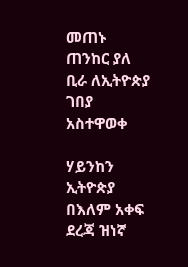መጠኑ ጠንከር ያለ ቢራ ለኢትዮጵያ ገበያ አስተዋወቀ

ሃይንከን ኢትዮጵያ በእለም አቀፍ ደረጃ ዝነኛ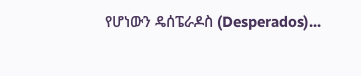የሆነውን ዴሰፔራዶስ (Desperados)...